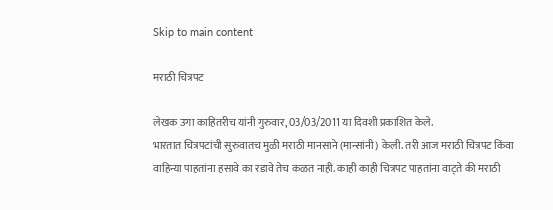Skip to main content

मराठी चित्रपट

लेखक उगा काहितरीच यांनी गुरुवार, 03/03/2011 या दिवशी प्रकाशित केले.
भारतात चित्रपटांची सुरुवातच मुळी मराठी मानसाने (मान्सांनी) केली. तरी आज मराठी चित्रपट किंवा वाहिन्या पाहतांना हसावे का रडावे तेच कळत नाही. काही काही चित्रपट पाहतांना वाट्ते की मराठी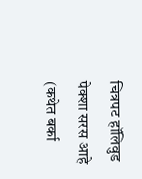चित्रपट हॉलिवुड पेक्शा सरस आहे (कथेत बर्का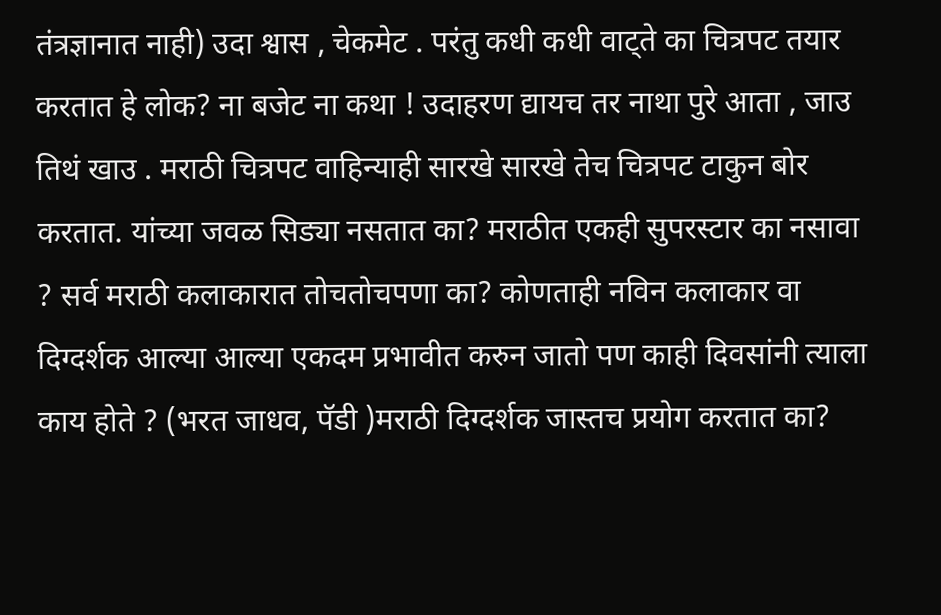तंत्रज्ञानात नाही) उदा श्वास , चेकमेट . परंतु कधी कधी वाट्ते का चित्रपट तयार करतात हे लोक? ना बजेट ना कथा ! उदाहरण द्यायच तर नाथा पुरे आता , जाउ तिथं खाउ . मराठी चित्रपट वाहिन्याही सारखे सारखे तेच चित्रपट टाकुन बोर करतात. यांच्या जवळ सिड्या नसतात का? मराठीत एकही सुपरस्टार का नसावा ? सर्व मराठी कलाकारात तोचतोचपणा का? कोणताही नविन कलाकार वा दिग्दर्शक आल्या आल्या एकदम प्रभावीत करुन जातो पण काही दिवसांनी त्याला काय होते ? (भरत जाधव, पॅडी )मराठी दिग्दर्शक जास्तच प्रयोग करतात का?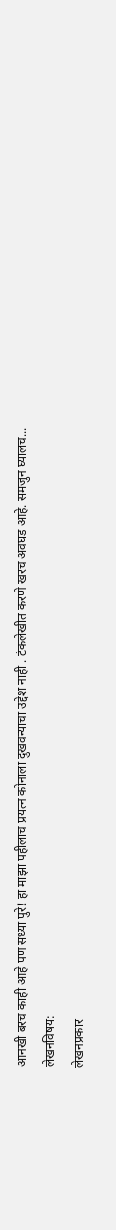आनखी बरच काही आहे पण सध्या पुरे! हा माझा पहीलाच प्रयत्न कोनाला दुखवन्याचा उद्देश नाही . टंकलेखीत करणे खरच अवघड आहे. समजुन घ्यालच...
लेखनविषय:
लेखनप्रकार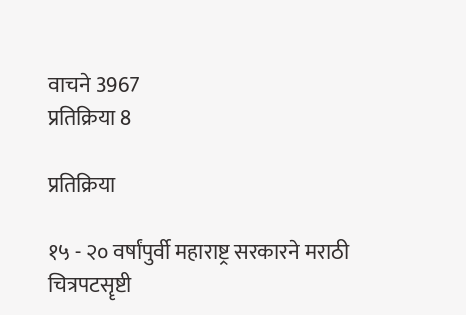वाचने 3967
प्रतिक्रिया 8

प्रतिक्रिया

१५ - २० वर्षांपुर्वी महाराष्ट्र सरकारने मराठी चित्रपटसॄष्टी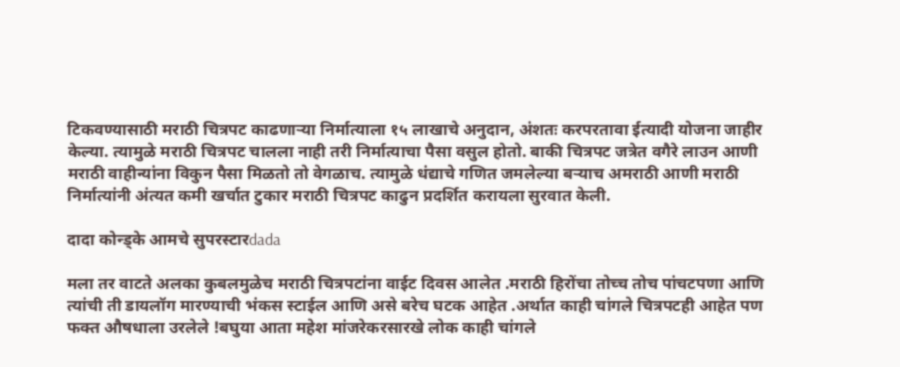टिकवण्यासाठी मराठी चित्रपट काढणार्‍या निर्मात्याला १५ लाखाचे अनुदान, अंशतः करपरतावा ईत्यादी योजना जाहीर केल्या. त्यामुळे मराठी चित्रपट चालला नाही तरी निर्मात्याचा पैसा वसुल होतो. बाकी चित्रपट जत्रेत वगैरे लाउन आणी मराठी वाहीन्यांना विकुन पैसा मिळतो तो वेगळाच. त्यामुळे धंद्याचे गणित जमलेल्या बर्‍याच अमराठी आणी मराठी निर्मात्यांनी अंत्यत कमी खर्चात टुकार मराठी चित्रपट काढुन प्रदर्शित करायला सुरवात केली.

दादा कोन्ड्के आमचे सुपरस्टारdada

मला तर वाटते अलका कुबलमुळेच मराठी चित्रपटांना वाईट दिवस आलेत .मराठी हिरोंचा तोच्च तोच पांचटपणा आणि त्यांची ती डायलॉग मारण्याची भंकस स्टाईल आणि असे बरेच घटक आहेत .अर्थात काही चांगले चित्रपटही आहेत पण फक्त औषधाला उरलेले !बघुया आता महेश मांजरेकरसारखे लोक काही चांगले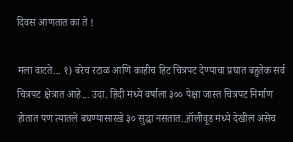दिवस आणतात का ते !

मला वाटते... १) बरेच रटाळ आणि काहीच हिट चित्रपट देण्याचा प्रघात बहुतेक सर्व चित्रपट क्षेत्रात आहे... उदा. हिंदी मध्ये वर्षाला ३०० पेक्षा जास्त चित्रपट निर्माण होतात पण त्यातले बघण्यासारखे ३० सुद्धा नसतात..हॉलीवूड मध्ये देखील असेच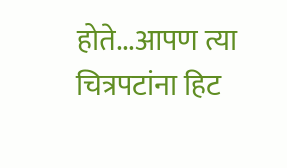होते...आपण त्या चित्रपटांना हिट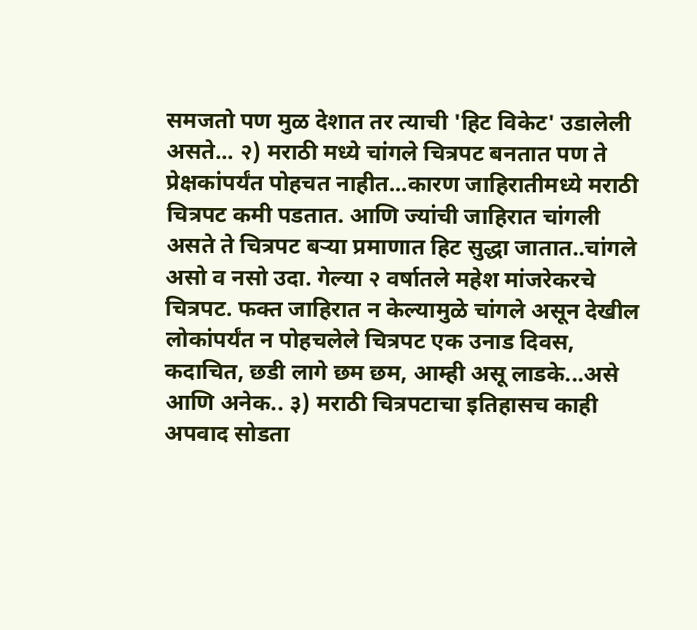समजतो पण मुळ देशात तर त्याची 'हिट विकेट' उडालेली असते... २) मराठी मध्ये चांगले चित्रपट बनतात पण ते प्रेक्षकांपर्यंत पोहचत नाहीत...कारण जाहिरातीमध्ये मराठी चित्रपट कमी पडतात. आणि ज्यांची जाहिरात चांगली असते ते चित्रपट बऱ्या प्रमाणात हिट सुद्धा जातात..चांगले असो व नसो उदा. गेल्या २ वर्षातले महेश मांजरेकरचे चित्रपट. फक्त जाहिरात न केल्यामुळे चांगले असून देखील लोकांपर्यंत न पोहचलेले चित्रपट एक उनाड दिवस, कदाचित, छडी लागे छम छम, आम्ही असू लाडके...असे आणि अनेक.. ३) मराठी चित्रपटाचा इतिहासच काही अपवाद सोडता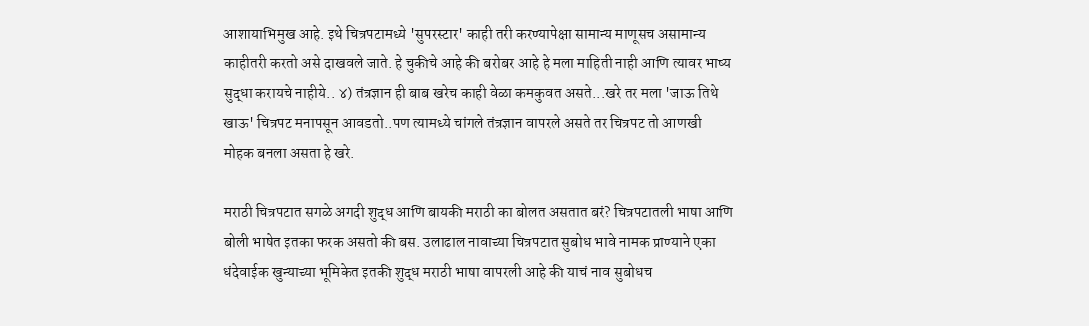आशायाभिमुख आहे. इथे चित्रपटामध्ये 'सुपरस्टार' काही तरी करण्यापेक्षा सामान्य माणूसच असामान्य काहीतरी करतो असे दाखवले जाते. हे चुकीचे आहे की बरोबर आहे हे मला माहिती नाही आणि त्यावर भाष्य सुद्धा करायचे नाहीये.. ४) तंत्रज्ञान ही बाब खरेच काही वेळा कमकुवत असते...खरे तर मला 'जाऊ तिथे खाऊ' चित्रपट मनापसून आवडतो..पण त्यामध्ये चांगले तंत्रज्ञान वापरले असते तर चित्रपट तो आणखी मोहक बनला असता हे खरे.

मराठी चित्रपटात सगळे अगदी शुद्ध आणि बायकी मराठी का बोलत असतात बरं? चित्रपटातली भाषा आणि बोली भाषेत इतका फरक असतो की बस. उलाढाल नावाच्या चित्रपटात सुबोध भावे नामक प्राण्याने एका धंदेवाईक खुन्याच्या भूमिकेत इतकी शुद्ध मराठी भाषा वापरली आहे की याचं नाव सुबोधच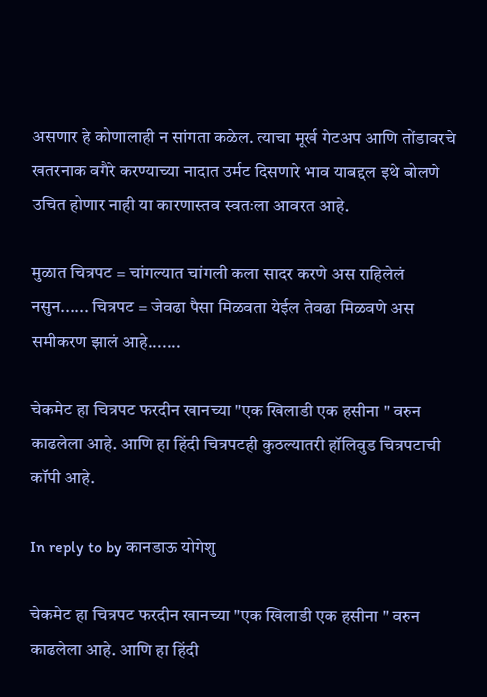असणार हे कोणालाही न सांगता कळेल. त्याचा मूर्ख गेटअप आणि तोंडावरचे खतरनाक वगैरे करण्याच्या नादात उर्मट दिसणारे भाव याबद्दल इथे बोलणे उचित होणार नाही या कारणास्तव स्वतःला आवरत आहे.

मुळात चित्रपट = चांगल्यात चांगली कला सादर करणे अस राहिलेलं नसुन...... चित्रपट = जेवढा पैसा मिळवता येईल तेवढा मिळवणे अस समीकरण झालं आहे.......

चेकमेट हा चित्रपट फरदीन खानच्या "एक खिलाडी एक हसीना " वरुन काढलेला आहे. आणि हा हिंदी चित्रपटही कुठल्यातरी हॉलिवुड चित्रपटाची कॉपी आहे.

In reply to by कानडाऊ योगेशु

चेकमेट हा चित्रपट फरदीन खानच्या "एक खिलाडी एक हसीना " वरुन काढलेला आहे. आणि हा हिंदी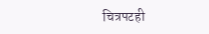चित्रपटही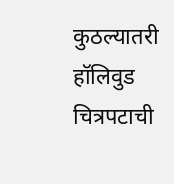कुठल्यातरी हॉलिवुड चित्रपटाची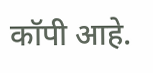कॉपी आहे.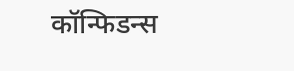कॉन्फिडन्स